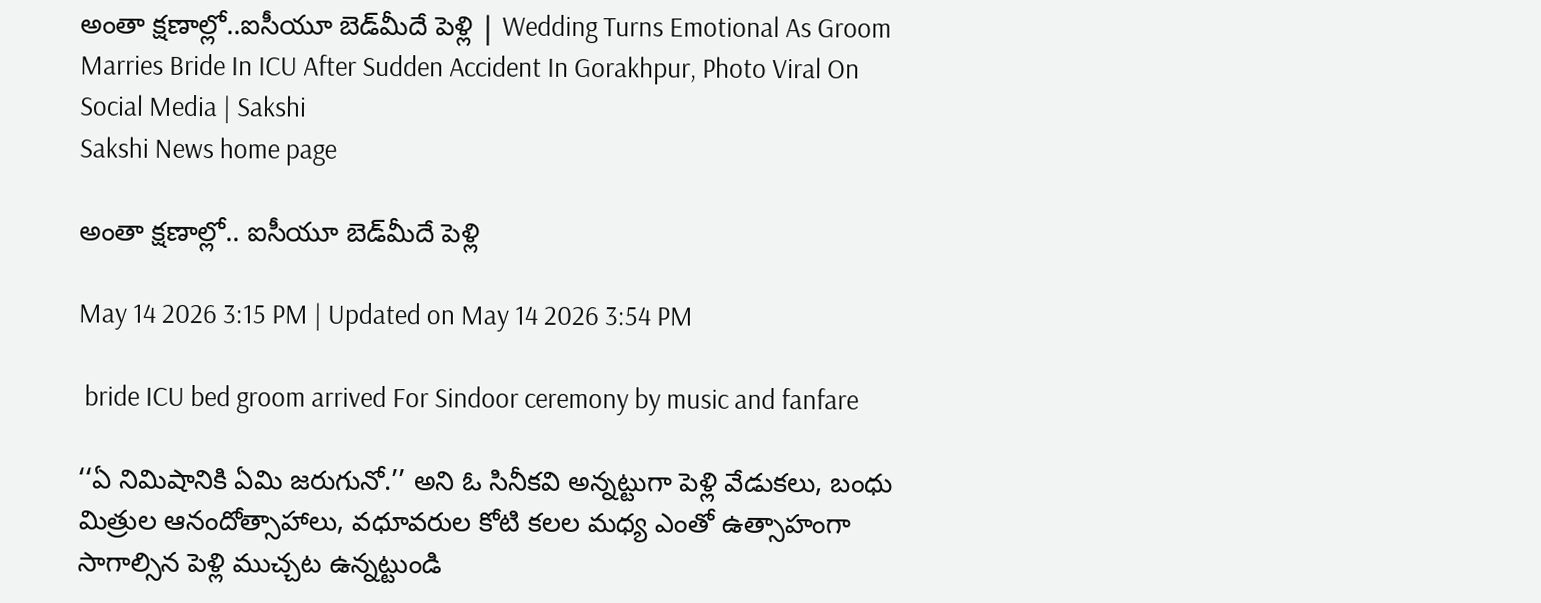అంతా క్షణాల్లో..ఐసీయూ బెడ్‌మీదే పెళ్లి | Wedding Turns Emotional As Groom Marries Bride In ICU After Sudden Accident In Gorakhpur, Photo Viral On Social Media | Sakshi
Sakshi News home page

అంతా క్షణాల్లో.. ఐసీయూ బెడ్‌మీదే పెళ్లి

May 14 2026 3:15 PM | Updated on May 14 2026 3:54 PM

 bride ICU bed groom arrived For Sindoor ceremony by music and fanfare

‘‘ఏ నిమిషానికి ఏమి జరుగునో.’’ అని ఓ సినీకవి అన్నట్టుగా పెళ్లి వేడుకలు, బంధు మిత్రుల ఆనందోత్సాహాలు, వధూవరుల కోటి కలల మధ్య ఎంతో ఉత్సాహంగా సాగాల్సిన పెళ్లి ముచ్చట ఉన్నట్టుండి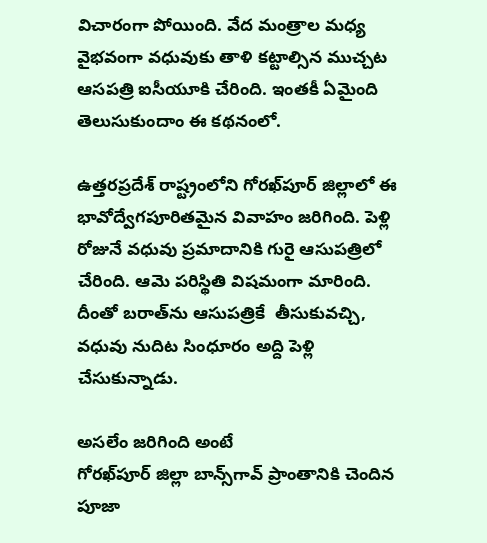విచారంగా పోయింది. వేద మంత్రాల మధ్య వైభవంగా వధువుకు తాళి కట్టాల్సిన ముచ్చట ఆసపత్రి ఐసీయూకి చేరింది. ఇంతకీ ఏమైంది తెలుసుకుందాం ఈ కథనంలో.

ఉత్తరప్రదేశ్ రాష్ట్రంలోని గోరఖ్‌పూర్ జిల్లాలో ఈ భావోద్వేగపూరితమైన వివాహం జరిగింది. పెళ్లి రోజునే వధువు ప్రమాదానికి గురై ఆసుపత్రిలో చేరింది. ఆమె పరిస్థితి విషమంగా మారింది. దీంతో బరాత్‌ను ఆసుపత్రికే  తీసుకువచ్చి, వధువు నుదిట సింధూరం అద్ది పెళ్లి చేసుకున్నాడు.

అసలేం జరిగింది అంటే
గోరఖ్‌పూర్ జిల్లా బాన్స్‌గావ్ ప్రాంతానికి చెందిన పూజా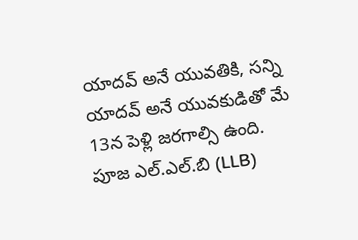యాదవ్ అనే యువతికి, సన్ని యాదవ్ అనే యువకుడితో మే 13న పెళ్లి జరగాల్సి ఉంది. పూజ ఎల్.ఎల్.బి (LLB)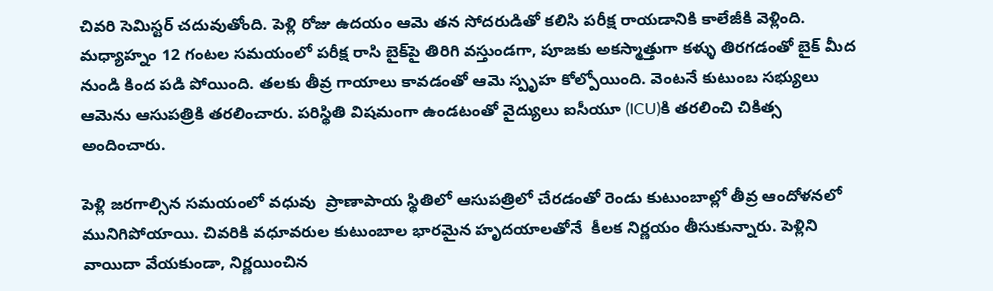చివరి సెమిస్టర్ చదువుతోంది. పెళ్లి రోజు ఉదయం ఆమె తన సోదరుడితో కలిసి పరీక్ష రాయడానికి కాలేజీకి వెళ్లింది. మధ్యాహ్నం 12 గంటల సమయంలో పరీక్ష రాసి బైక్‌పై తిరిగి వస్తుండగా, పూజకు అకస్మాత్తుగా కళ్ళు తిరగడంతో బైక్ మీద నుండి కింద పడి పోయింది. తలకు తీవ్ర గాయాలు కావడంతో ఆమె స్పృహ కోల్పోయింది. వెంటనే కుటుంబ సభ్యులు ఆమెను ఆసుపత్రికి తరలించారు. పరిస్థితి విషమంగా ఉండటంతో వైద్యులు ఐసీయూ (ICU)కి తరలించి చికిత్స అందించారు.

పెళ్లి జరగాల్సిన సమయంలో వధువు  ప్రాణాపాయ స్థితిలో ఆసుపత్రిలో చేరడంతో రెండు కుటుంబాల్లో తీవ్ర ఆందోళనలో మునిగిపోయాయి. చివరికి వధూవరుల కుటుంబాల భారమైన హృదయాలతోనే  కీలక నిర్ణయం తీసుకున్నారు. పెళ్లిని వాయిదా వేయకుండా, నిర్ణయించిన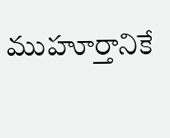ముహూర్తానికే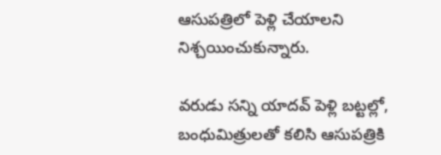ఆసుపత్రిలో పెళ్లి చేయాలని నిశ్చయించుకున్నారు.

వరుడు సన్ని యాదవ్ పెళ్లి బట్టల్లో, బంధుమిత్రులతో కలిసి ఆసుపత్రికి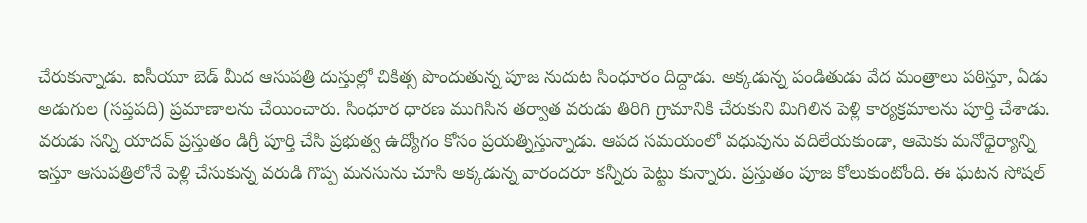చేరుకున్నాడు. ఐసీయూ బెడ్ మీద ఆసుపత్రి దుస్తుల్లో చికిత్స పొందుతున్న పూజ నుదుట సింధూరం దిద్దాడు. అక్కడున్న పండితుడు వేద మంత్రాలు పఠిస్తూ, ఏడు అడుగుల (సప్తపది) ప్రమాణాలను చేయించారు. సింధూర ధారణ ముగిసిన తర్వాత వరుడు తిరిగి గ్రామానికి చేరుకుని మిగిలిన పెళ్లి కార్యక్రమాలను పూర్తి చేశాడు. వరుడు సన్ని యాదవ్ ప్రస్తుతం డిగ్రీ పూర్తి చేసి ప్రభుత్వ ఉద్యోగం కోసం ప్రయత్నిస్తున్నాడు. ఆపద సమయంలో వధువును వదిలేయకుండా, ఆమెకు మనోధైర్యాన్ని ఇస్తూ ఆసుపత్రిలోనే పెళ్లి చేసుకున్న వరుడి గొప్ప మనసును చూసి అక్కడున్న వారందరూ కన్నీరు పెట్టు కున్నారు. ప్రస్తుతం పూజ కోలుకుంటోంది. ఈ ఘటన సోషల్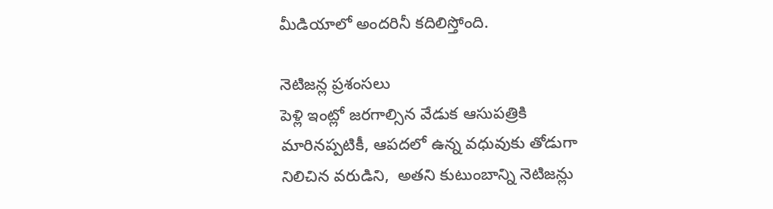మీడియాలో అందరినీ కదిలిస్తోంది.

నెటిజన్ల ప్రశంసలు
పెళ్లి ఇంట్లో జరగాల్సిన వేడుక ఆసుపత్రికి మారినప్పటికీ, ఆపదలో ఉన్న వధువుకు తోడుగా నిలిచిన వరుడిని,  అతని కుటుంబాన్ని నెటిజన్లు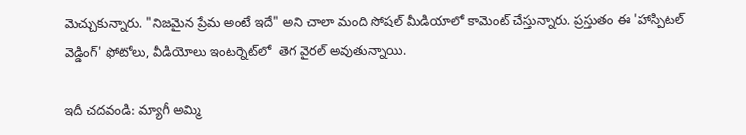మెచ్చుకున్నారు. "నిజమైన ప్రేమ అంటే ఇదే" అని చాలా మంది సోషల్ మీడియాలో కామెంట్ చేస్తున్నారు. ప్రస్తుతం ఈ 'హాస్పిటల్ వెడ్డింగ్' ఫోటోలు, వీడియోలు ఇంటర్నెట్‌లో  తెగ వైరల్ అవుతున్నాయి.

ఇదీ చదవండి: మ్యాగీ అమ్మి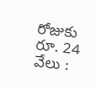రోజుకు రూ. 24 వేలు :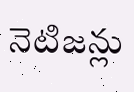నెటిజన్లు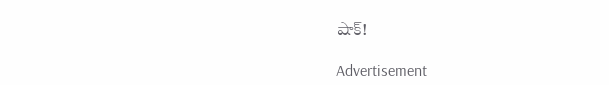షాక్‌!

Advertisement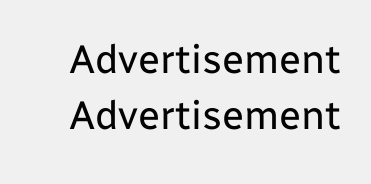Advertisement
Advertisement